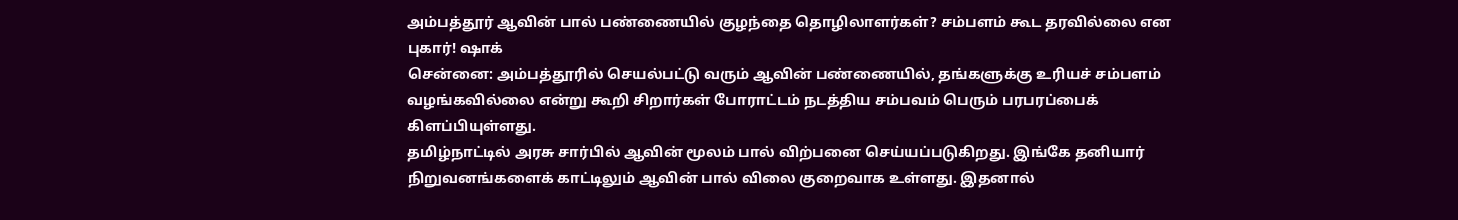அம்பத்தூர் ஆவின் பால் பண்ணையில் குழந்தை தொழிலாளர்கள்? சம்பளம் கூட தரவில்லை என புகார்! ஷாக்
சென்னை: அம்பத்தூரில் செயல்பட்டு வரும் ஆவின் பண்ணையில், தங்களுக்கு உரியச் சம்பளம் வழங்கவில்லை என்று கூறி சிறார்கள் போராட்டம் நடத்திய சம்பவம் பெரும் பரபரப்பைக் கிளப்பியுள்ளது.
தமிழ்நாட்டில் அரசு சார்பில் ஆவின் மூலம் பால் விற்பனை செய்யப்படுகிறது. இங்கே தனியார் நிறுவனங்களைக் காட்டிலும் ஆவின் பால் விலை குறைவாக உள்ளது. இதனால்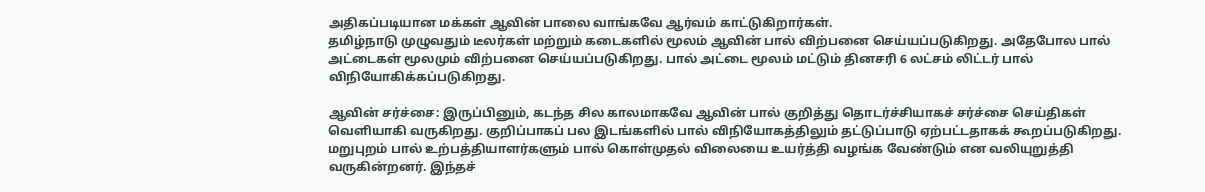அதிகப்படியான மக்கள் ஆவின் பாலை வாங்கவே ஆர்வம் காட்டுகிறார்கள்.
தமிழ்நாடு முழுவதும் டீலர்கள் மற்றும் கடைகளில் மூலம் ஆவின் பால் விற்பனை செய்யப்படுகிறது. அதேபோல பால் அட்டைகள் மூலமும் விற்பனை செய்யப்படுகிறது. பால் அட்டை மூலம் மட்டும் தினசரி 6 லட்சம் லிட்டர் பால் விநியோகிக்கப்படுகிறது.

ஆவின் சர்ச்சை: இருப்பினும், கடந்த சில காலமாகவே ஆவின் பால் குறித்து தொடர்ச்சியாகச் சர்ச்சை செய்திகள் வெளியாகி வருகிறது. குறிப்பாகப் பல இடங்களில் பால் விநியோகத்திலும் தட்டுப்பாடு ஏற்பட்டதாகக் கூறப்படுகிறது. மறுபுறம் பால் உற்பத்தியாளர்களும் பால் கொள்முதல் விலையை உயர்த்தி வழங்க வேண்டும் என வலியுறுத்தி வருகின்றனர். இந்தச்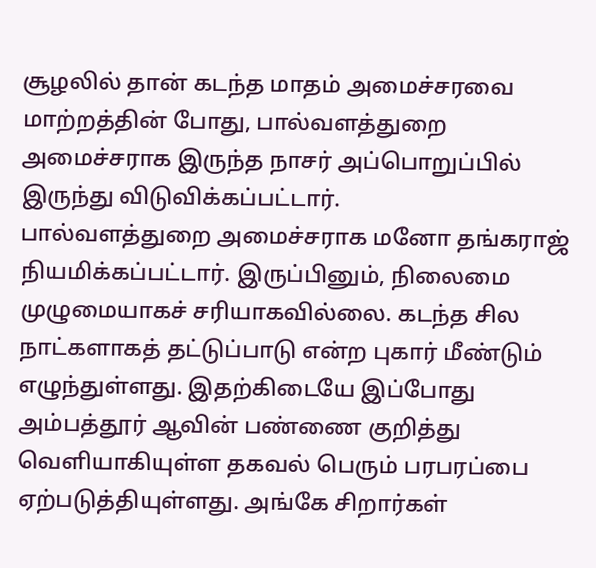சூழலில் தான் கடந்த மாதம் அமைச்சரவை மாற்றத்தின் போது, பால்வளத்துறை அமைச்சராக இருந்த நாசர் அப்பொறுப்பில் இருந்து விடுவிக்கப்பட்டார்.
பால்வளத்துறை அமைச்சராக மனோ தங்கராஜ் நியமிக்கப்பட்டார். இருப்பினும், நிலைமை முழுமையாகச் சரியாகவில்லை. கடந்த சில நாட்களாகத் தட்டுப்பாடு என்ற புகார் மீண்டும் எழுந்துள்ளது. இதற்கிடையே இப்போது அம்பத்தூர் ஆவின் பண்ணை குறித்து வெளியாகியுள்ள தகவல் பெரும் பரபரப்பை ஏற்படுத்தியுள்ளது. அங்கே சிறார்கள்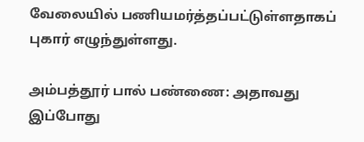வேலையில் பணியமர்த்தப்பட்டுள்ளதாகப் புகார் எழுந்துள்ளது.

அம்பத்தூர் பால் பண்ணை: அதாவது இப்போது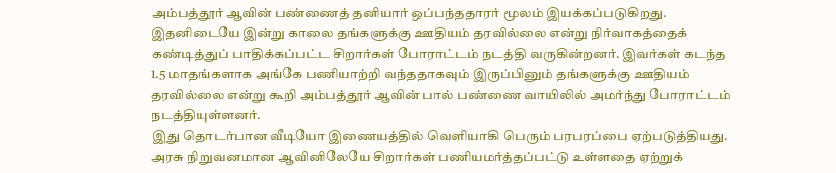அம்பத்தூர் ஆவின் பண்ணைத் தனியார் ஒப்பந்ததாரர் மூலம் இயக்கப்படுகிறது. இதனிடையே இன்று காலை தங்களுக்கு ஊதியம் தரவில்லை என்று நிர்வாகத்தைக் கண்டித்துப் பாதிக்கப்பட்ட சிறார்கள் போராட்டம் நடத்தி வருகின்றனர். இவர்கள் கடந்த 1.5 மாதங்களாக அங்கே பணியாற்றி வந்ததாகவும் இருப்பினும் தங்களுக்கு ஊதியம் தரவில்லை என்று கூறி அம்பத்தூர் ஆவின் பால் பண்ணை வாயிலில் அமர்ந்து போராட்டம் நடத்தியுள்ளனர்.
இது தொடர்பான வீடியோ இணையத்தில் வெளியாகி பெரும் பரபரப்பை ஏற்படுத்தியது. அரசு நிறுவனமான ஆவினிலேயே சிறார்கள் பணியமர்த்தப்பட்டு உள்ளதை ஏற்றுக்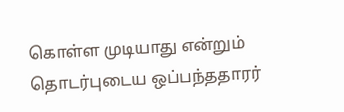கொள்ள முடியாது என்றும் தொடர்புடைய ஒப்பந்ததாரர்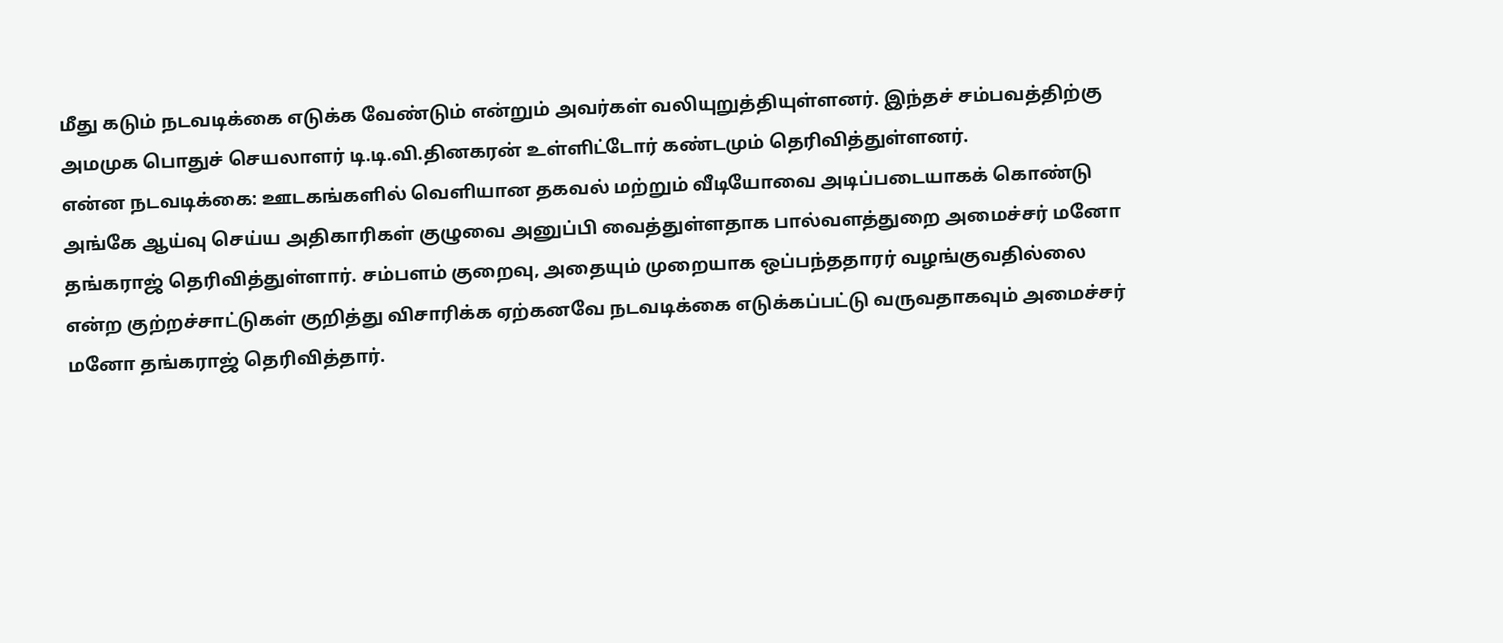மீது கடும் நடவடிக்கை எடுக்க வேண்டும் என்றும் அவர்கள் வலியுறுத்தியுள்ளனர். இந்தச் சம்பவத்திற்கு அமமுக பொதுச் செயலாளர் டி.டி.வி.தினகரன் உள்ளிட்டோர் கண்டமும் தெரிவித்துள்ளனர்.
என்ன நடவடிக்கை: ஊடகங்களில் வெளியான தகவல் மற்றும் வீடியோவை அடிப்படையாகக் கொண்டு அங்கே ஆய்வு செய்ய அதிகாரிகள் குழுவை அனுப்பி வைத்துள்ளதாக பால்வளத்துறை அமைச்சர் மனோ தங்கராஜ் தெரிவித்துள்ளார். சம்பளம் குறைவு, அதையும் முறையாக ஒப்பந்ததாரர் வழங்குவதில்லை என்ற குற்றச்சாட்டுகள் குறித்து விசாரிக்க ஏற்கனவே நடவடிக்கை எடுக்கப்பட்டு வருவதாகவும் அமைச்சர் மனோ தங்கராஜ் தெரிவித்தார்.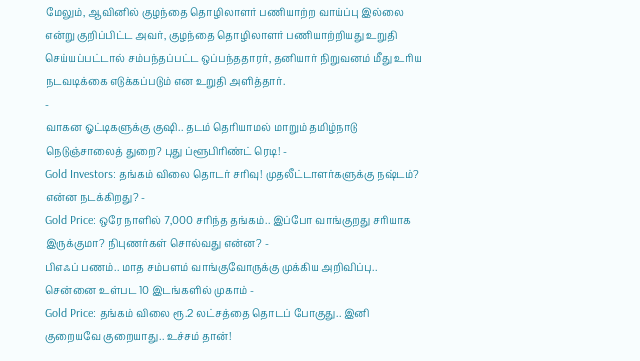மேலும், ஆவினில் குழந்தை தொழிலாளர் பணியாற்ற வாய்ப்பு இல்லை என்று குறிப்பிட்ட அவர், குழந்தை தொழிலாளர் பணியாற்றியது உறுதி செய்யப்பட்டால் சம்பந்தப்பட்ட ஒப்பந்ததாரர், தனியார் நிறுவனம் மீது உரிய நடவடிக்கை எடுக்கப்படும் என உறுதி அளித்தார்.
-
வாகன ஓட்டிகளுக்கு குஷி.. தடம் தெரியாமல் மாறும் தமிழ்நாடு நெடுஞ்சாலைத் துறை? புது ப்ளூபிரிண்ட் ரெடி! -
Gold Investors: தங்கம் விலை தொடர் சரிவு! முதலீட்டாளர்களுக்கு நஷ்டம்? என்ன நடக்கிறது? -
Gold Price: ஒரே நாளில் 7,000 சரிந்த தங்கம்.. இப்போ வாங்குறது சரியாக இருக்குமா? நிபுணர்கள் சொல்வது என்ன? -
பிஎஃப் பணம்.. மாத சம்பளம் வாங்குவோருக்கு முக்கிய அறிவிப்பு.. சென்னை உள்பட 10 இடங்களில் முகாம் -
Gold Price: தங்கம் விலை ரூ.2 லட்சத்தை தொடப் போகுது.. இனி குறையவே குறையாது.. உச்சம் தான்!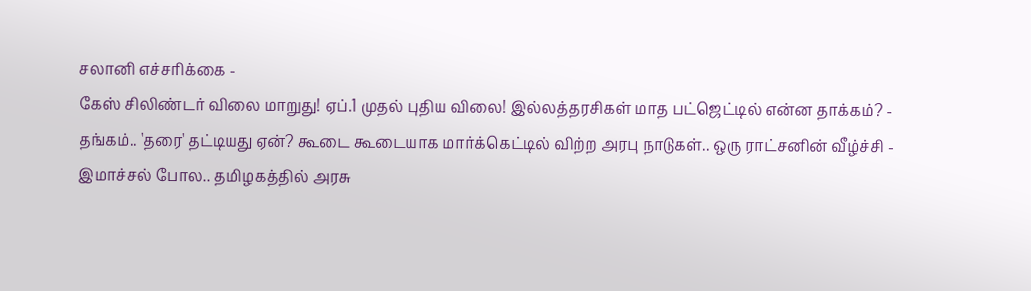சலானி எச்சரிக்கை -
கேஸ் சிலிண்டர் விலை மாறுது! ஏப்.1 முதல் புதிய விலை! இல்லத்தரசிகள் மாத பட்ஜெட்டில் என்ன தாக்கம்? -
தங்கம்.. 'தரை' தட்டியது ஏன்? கூடை கூடையாக மார்க்கெட்டில் விற்ற அரபு நாடுகள்.. ஒரு ராட்சனின் வீழ்ச்சி -
இமாச்சல் போல.. தமிழகத்தில் அரசு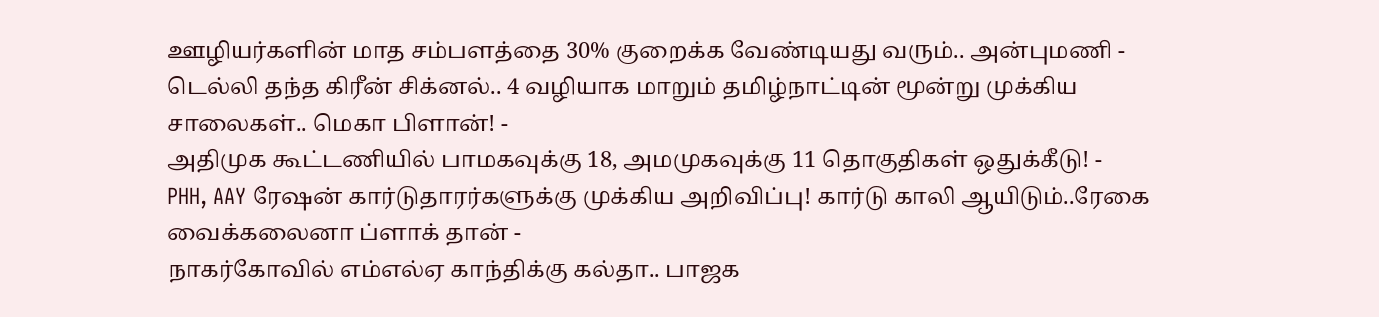ஊழியர்களின் மாத சம்பளத்தை 30% குறைக்க வேண்டியது வரும்.. அன்புமணி -
டெல்லி தந்த கிரீன் சிக்னல்.. 4 வழியாக மாறும் தமிழ்நாட்டின் மூன்று முக்கிய சாலைகள்.. மெகா பிளான்! -
அதிமுக கூட்டணியில் பாமகவுக்கு 18, அமமுகவுக்கு 11 தொகுதிகள் ஒதுக்கீடு! -
PHH, AAY ரேஷன் கார்டுதாரர்களுக்கு முக்கிய அறிவிப்பு! கார்டு காலி ஆயிடும்..ரேகை வைக்கலைனா ப்ளாக் தான் -
நாகர்கோவில் எம்எல்ஏ காந்திக்கு கல்தா.. பாஜக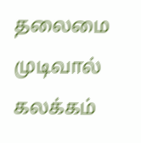தலைமை முடிவால் கலக்கம்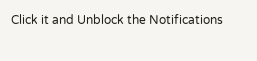Click it and Unblock the Notifications